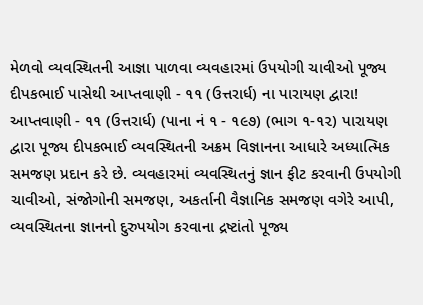મેળવો વ્યવસ્થિતની આજ્ઞા પાળવા વ્યવહારમાં ઉપયોગી ચાવીઓ પૂજ્ય દીપકભાઈ પાસેથી આપ્તવાણી - ૧૧ (ઉત્તરાર્ધ) ના પારાયણ દ્વારા!
આપ્તવાણી - ૧૧ (ઉત્તરાર્ધ) (પાના નં ૧ - ૧૯૭) (ભાગ ૧-૧૨) પારાયણ દ્વારા પૂજ્ય દીપકભાઈ વ્યવસ્થિતની અક્રમ વિજ્ઞાનના આધારે અધ્યાત્મિક સમજણ પ્રદાન કરે છે. વ્યવહારમાં વ્યવસ્થિતનું જ્ઞાન ફીટ કરવાની ઉપયોગી ચાવીઓ, સંજોગોની સમજણ, અકર્તાની વૈજ્ઞાનિક સમજણ વગેરે આપી, વ્યવસ્થિતના જ્ઞાનનો દુરુપયોગ કરવાના દ્રષ્ટાંતો પૂજ્ય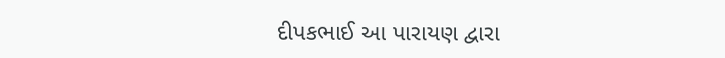દીપકભાઈ આ પારાયણ દ્વારા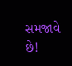સમજાવે છે!